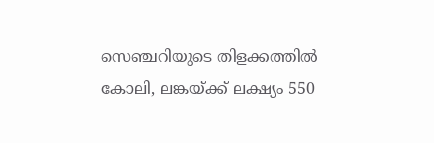സെഞ്ചറിയുടെ തിളക്കത്തില്‍ കോലി, ലങ്കയ്ക്ക് ലക്ഷ്യം 550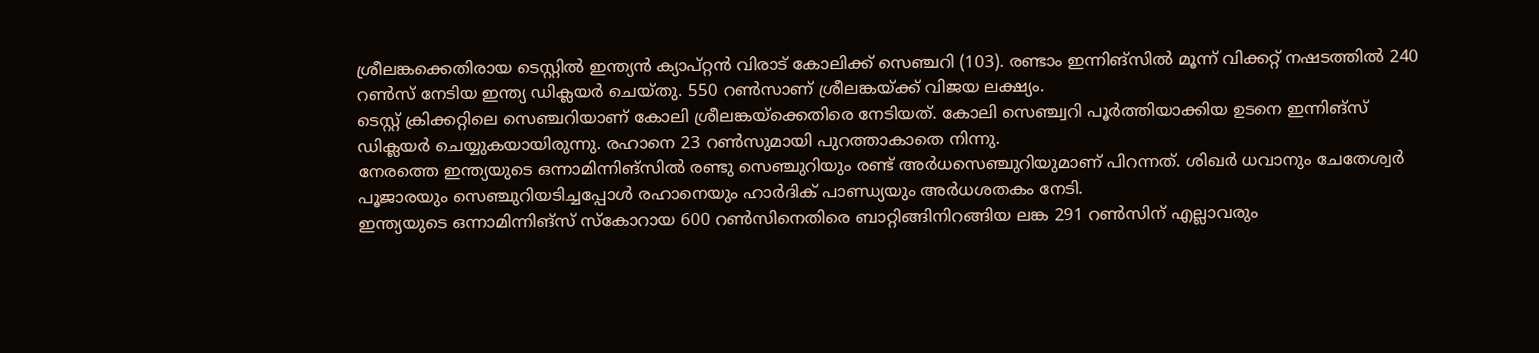ശ്രീലങ്കക്കെതിരായ ടെസ്റ്റില്‍ ഇന്ത്യന്‍ ക്യാപ്റ്റന്‍ വിരാട് കോലിക്ക് സെഞ്ചറി (103). രണ്ടാം ഇന്നിങ്‌സില്‍ മൂന്ന് വിക്കറ്റ് നഷടത്തില്‍ 240 റണ്‍സ് നേടിയ ഇന്ത്യ ഡിക്ലയര്‍ ചെയ്തു. 550 റണ്‍സാണ് ശ്രീലങ്കയ്ക്ക് വിജയ ലക്ഷ്യം.
ടെസ്റ്റ് ക്രിക്കറ്റിലെ സെഞ്ചറിയാണ് കോലി ശ്രീലങ്കയ്‌ക്കെതിരെ നേടിയത്. കോലി സെഞ്ച്വറി പൂര്‍ത്തിയാക്കിയ ഉടനെ ഇന്നിങ്‌സ് ഡിക്ലയര്‍ ചെയ്യുകയായിരുന്നു. രഹാനെ 23 റണ്‍സുമായി പുറത്താകാതെ നിന്നു.
നേരത്തെ ഇന്ത്യയുടെ ഒന്നാമിന്നിങ്സില്‍ രണ്ടു സെഞ്ചുറിയും രണ്ട് അര്‍ധസെഞ്ചുറിയുമാണ് പിറന്നത്. ശിഖര്‍ ധവാനും ചേതേശ്വര്‍ പൂജാരയും സെഞ്ചുറിയടിച്ചപ്പോള്‍ രഹാനെയും ഹാര്‍ദിക് പാണ്ഡ്യയും അര്‍ധശതകം നേടി.
ഇന്ത്യയുടെ ഒന്നാമിന്നിങ്സ് സ്‌കോറായ 600 റണ്‍സിനെതിരെ ബാറ്റിങ്ങിനിറങ്ങിയ ലങ്ക 291 റണ്‍സിന് എല്ലാവരും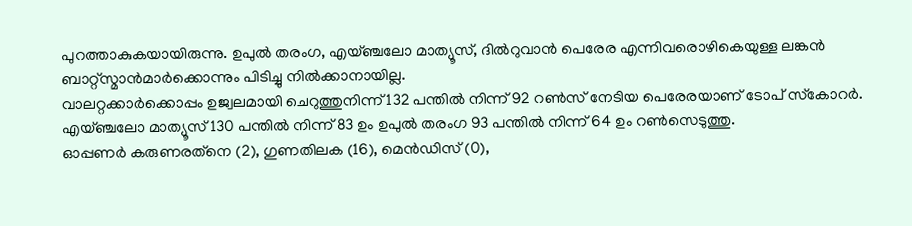പുറത്താകുകയായിരുന്നു. ഉപുല്‍ തരംഗ, എയ്ഞ്ചലോ മാത്യൂസ്, ദില്‍റുവാന്‍ പെരേര എന്നിവരൊഴികെയുള്ള ലങ്കന്‍ ബാറ്റ്സ്മാന്‍മാര്‍ക്കൊന്നും പിടിച്ചു നില്‍ക്കാനായില്ല.
വാലറ്റക്കാര്‍ക്കൊപ്പം ഉജ്വലമായി ചെറുത്തുനിന്ന് 132 പന്തില്‍ നിന്ന് 92 റണ്‍സ് നേടിയ പെരേരയാണ് ടോപ് സ്‌കോറര്‍. എയ്ഞ്ചലോ മാത്യൂസ് 130 പന്തില്‍ നിന്ന് 83 ഉം ഉപുല്‍ തരംഗ 93 പന്തില്‍ നിന്ന് 64 ഉം റണ്‍സെടുത്തു.
ഓപ്പണര്‍ കരുണരത്‌നെ (2), ഗുണതിലക (16), മെന്‍ഡിസ് (0),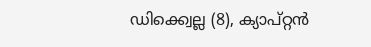ഡിക്ക്വെല്ല (8), ക്യാപ്റ്റന്‍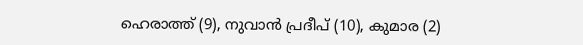ഹെരാത്ത് (9), നുവാന്‍ പ്രദീപ് (10), കുമാര (2)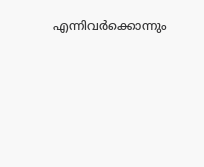എന്നിവര്‍ക്കൊന്നും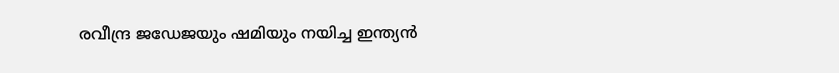രവീന്ദ്ര ജഡേജയും ഷമിയും നയിച്ച ഇന്ത്യന്‍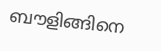ബൗളിങ്ങിനെ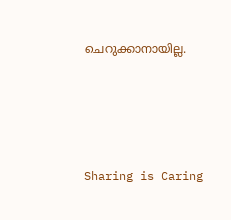ചെറുക്കാനായില്ല.




Sharing is Caring